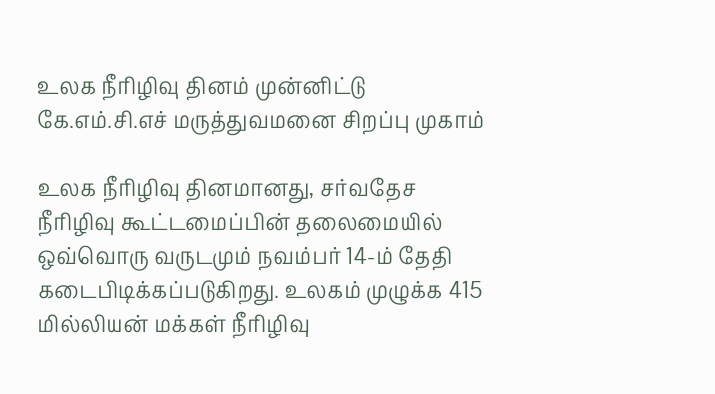உலக நீரிழிவு தினம் முன்னிட்டு கே.எம்.சி.எச் மருத்துவமனை சிறப்பு முகாம்

உலக நீரிழிவு தினமானது, சர்வதேச நீரிழிவு கூட்டமைப்பின் தலைமையில் ஒவ்வொரு வருடமும் நவம்பர் 14-ம் தேதி கடைபிடிக்கப்படுகிறது. உலகம் முழுக்க 415 மில்லியன் மக்கள் நீரிழிவு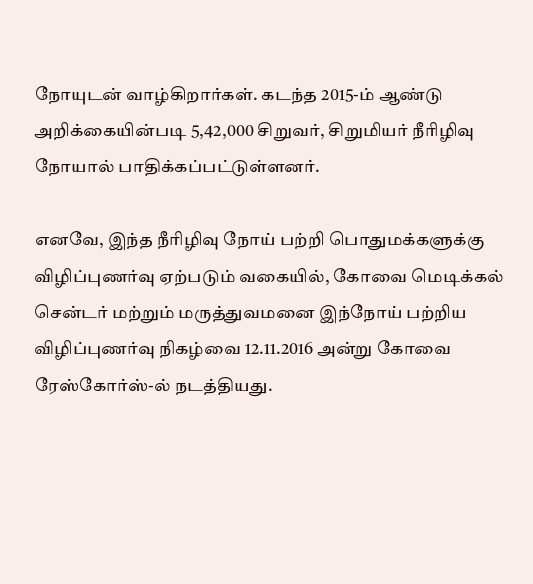நோயுடன் வாழ்கிறார்கள். கடந்த 2015-ம் ஆண்டு அறிக்கையின்படி 5,42,000 சிறுவர், சிறுமியர் நீரிழிவு நோயால் பாதிக்கப்பட்டுள்ளனர்.

எனவே, இந்த நீரிழிவு நோய் பற்றி பொதுமக்களுக்கு விழிப்புணர்வு ஏற்படும் வகையில், கோவை மெடிக்கல் சென்டர் மற்றும் மருத்துவமனை இந்நோய் பற்றிய விழிப்புணர்வு நிகழ்வை 12.11.2016 அன்று கோவை ரேஸ்கோர்ஸ்-ல் நடத்தியது.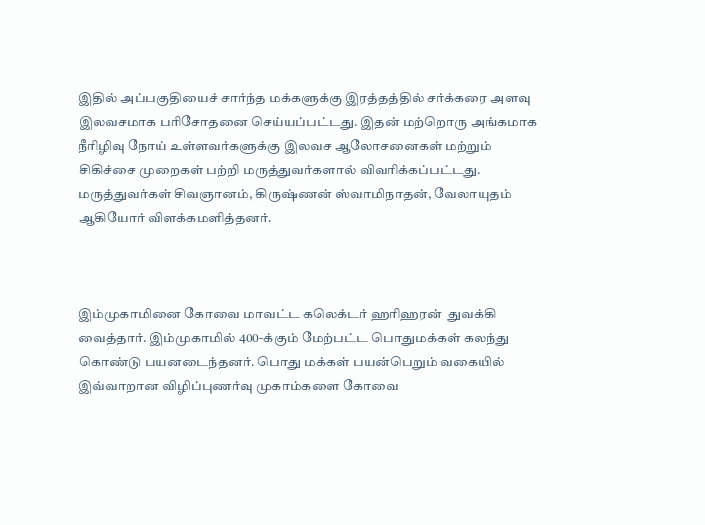இதில் அப்பகுதியைச் சார்ந்த மக்களுக்கு இரத்தத்தில் சர்க்கரை அளவு இலவசமாக பரிசோதனை செய்யப்பட்டது. இதன் மற்றொரு அங்கமாக நீரிழிவு நோய் உள்ளவர்களுக்கு இலவச ஆலோசனைகள் மற்றும் சிகிச்சை முறைகள் பற்றி மருத்துவர்களால் விவரிக்கப்பட்டது. மருத்துவர்கள் சிவஞானம், கிருஷ்ணன் ஸ்வாமிநாதன், வேலாயுதம் ஆகியோர் விளக்கமளித்தனர்.



இம்முகாமினை கோவை மாவட்ட கலெக்டர் ஹரிஹரன்  துவக்கி வைத்தார். இம்முகாமில் 400-க்கும் மேற்பட்ட பொதுமக்கள் கலந்து கொண்டு பயனடைந்தனர். பொது மக்கள் பயன்பெறும் வகையில் இவ்வாறான விழிப்புணர்வு முகாம்களை கோவை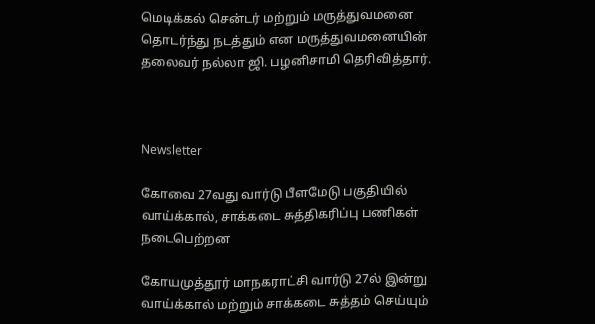மெடிக்கல் சென்டர் மற்றும் மருத்துவமனை தொடர்ந்து நடத்தும் என மருத்துவமனையின் தலைவர் நல்லா ஜி. பழனிசாமி தெரிவித்தார்.



Newsletter

கோவை 27வது வார்டு பீளமேடு பகுதியில் வாய்க்கால், சாக்கடை சுத்திகரிப்பு பணிகள் நடைபெற்றன

கோயமுத்தூர் மாநகராட்சி வார்டு 27ல் இன்று வாய்க்கால் மற்றும் சாக்கடை சுத்தம் செய்யும்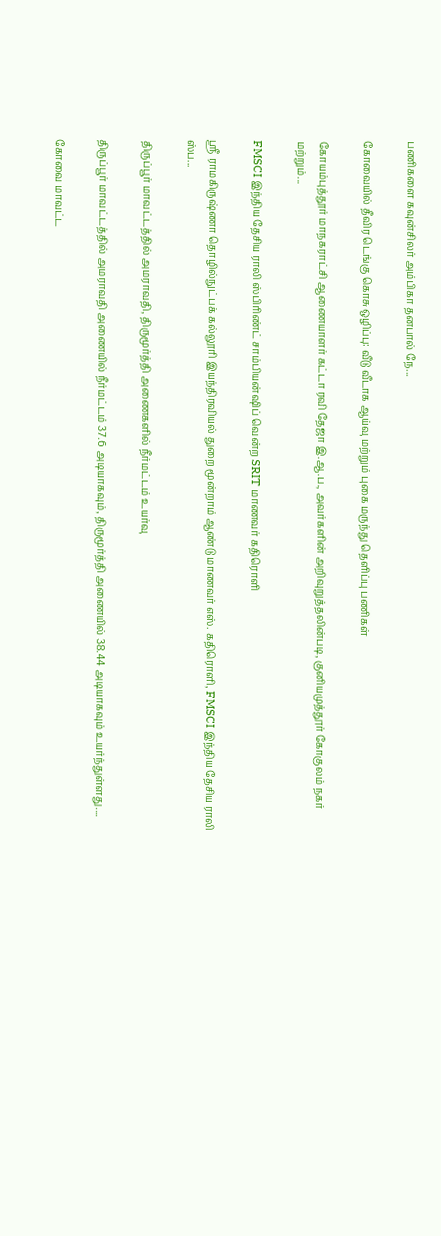பணிகளை கவுன்சிலர் அம்பிகா தனபால் நே...

கோவையில் தீவிர டெங்கு கொசு ஒழிப்பு: வீடு வீடாக ஆய்வு மற்றும் புகை மருந்து தெளிப்பு பணிகள்

கோயம்புத்தூர் மாநகராட்சி ஆணையாளர் கட்டா ரவி தேஜா இ.ஆ.ப., அவர்களின் அறிவுறுத்தலின்படி, குனியமுத்தூர் கோகுலம் நகர் மற்றும்...

FMSCI இந்திய தேசிய ராலி ஸ்பிரிண்ட் சாம்பியன்ஷிப் வென்ற SRIT மாணவர் கதிரொளி

ஸ்ரீ ராமகிருஷ்ணா தொழில்நுட்பக் கல்லூரி இயந்திரவியல் துறை மூன்றாம் ஆண்டு மாணவர் எஸ். கதிரொளி, FMSCI இந்திய தேசிய ராலி ஸ்ப...

திருப்பூர் மாவட்டத்தில் அமராவதி, திருமூர்த்தி அணைகளில் நீர்மட்டம் உயர்வு

திருப்பூர் மாவட்டத்தில் அமராவதி அணையில் நீர்மட்டம் 37.6 அடியாகவும், திருமூர்த்தி அணையில் 38.44 அடியாகவும் உயர்ந்துள்ளது....

கோவை மாவட்ட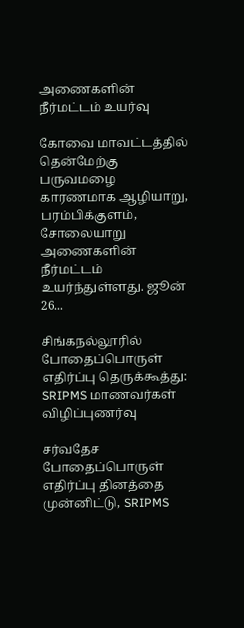அணைகளின் நீர்மட்டம் உயர்வு

கோவை மாவட்டத்தில் தென்மேற்கு பருவமழை காரணமாக ஆழியாறு, பரம்பிக்குளம், சோலையாறு அணைகளின் நீர்மட்டம் உயர்ந்துள்ளது. ஜூன் 26...

சிங்கநல்லூரில் போதைப்பொருள் எதிர்ப்பு தெருக்கூத்து: SRIPMS மாணவர்கள் விழிப்புணர்வு

சர்வதேச போதைப்பொருள் எதிர்ப்பு தினத்தை முன்னிட்டு, SRIPMS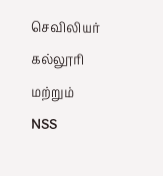செவிலியர் கல்லூரி மற்றும் NSS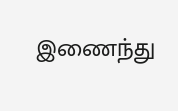இணைந்து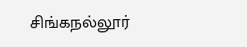சிங்கநல்லூர்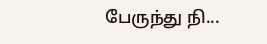பேருந்து நி...